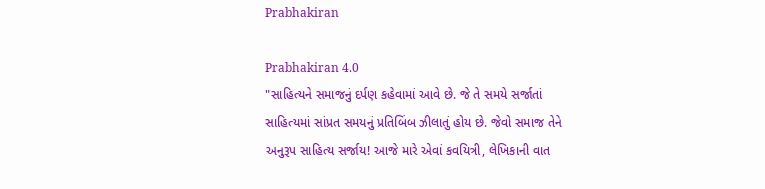Prabhakiran

Prabhakiran 4.0
"સાહિત્યને સમાજનું દર્પણ કહેવામાં આવે છે. જે તે સમયે સર્જાતાં સાહિત્યમાં સાંપ્રત સમયનું પ્રતિબિંબ ઝીલાતું હોય છે. જેવો સમાજ તેને અનુરૂપ સાહિત્ય સર્જાય! આજે મારે એવાં કવયિત્રી, લેખિકાની વાત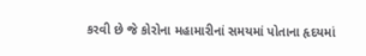કરવી છે જે કોરોના મહામારીનાં સમયમાં પોતાના હૃદયમાં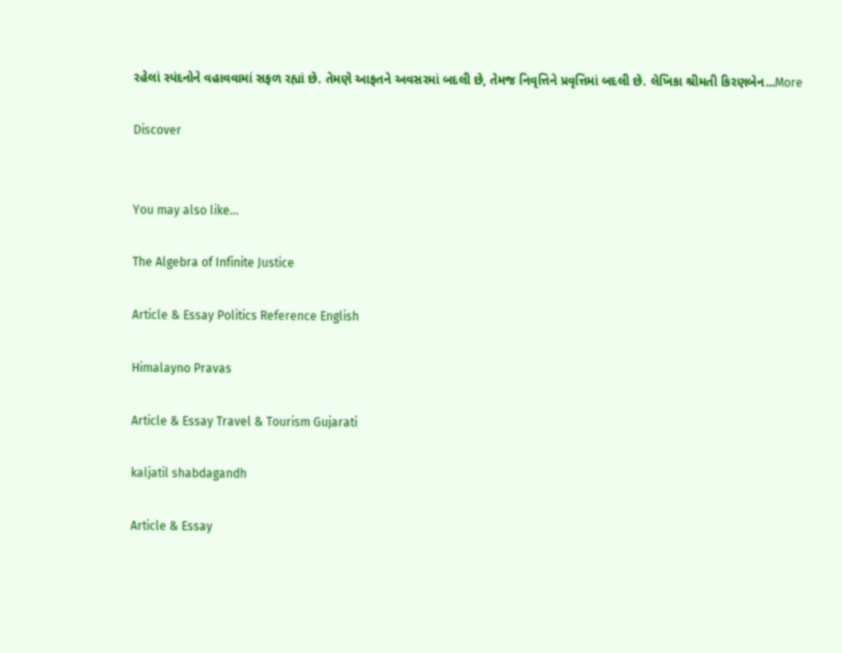રહેલાં સ્પંદનોને વહાવવામાં સફળ રહ્યાં છે. તેમણે આફતને અવસરમાં બદલી છે, તેમજ નિવૃત્તિને પ્રવૃત્તિમાં બદલી છે. લેખિકા શ્રીમતી કિરણબેન...More

Discover


You may also like...

The Algebra of Infinite Justice

Article & Essay Politics Reference English

Himalayno Pravas

Article & Essay Travel & Tourism Gujarati

kaljatil shabdagandh

Article & Essay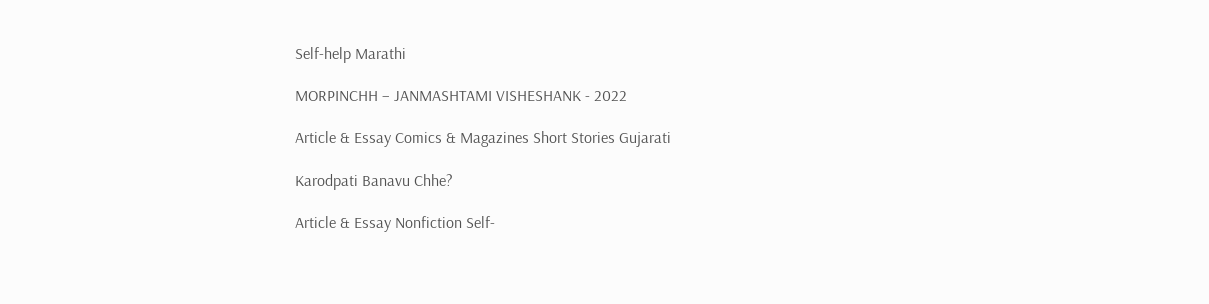Self-help Marathi

MORPINCHH – JANMASHTAMI VISHESHANK - 2022

Article & Essay Comics & Magazines Short Stories Gujarati

Karodpati Banavu Chhe?

Article & Essay Nonfiction Self-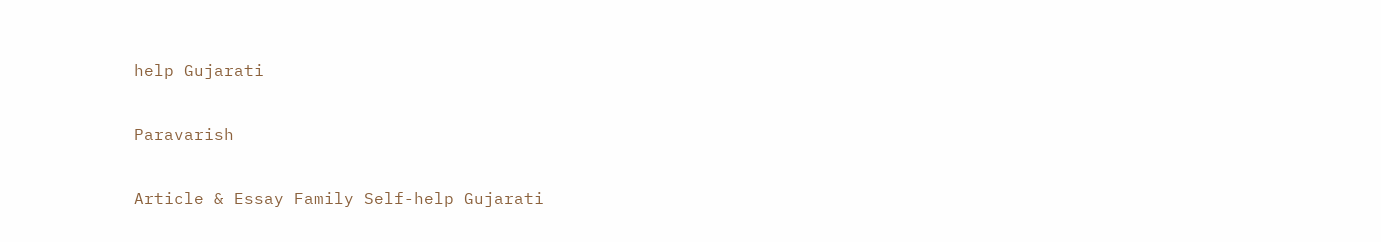help Gujarati

Paravarish

Article & Essay Family Self-help Gujarati